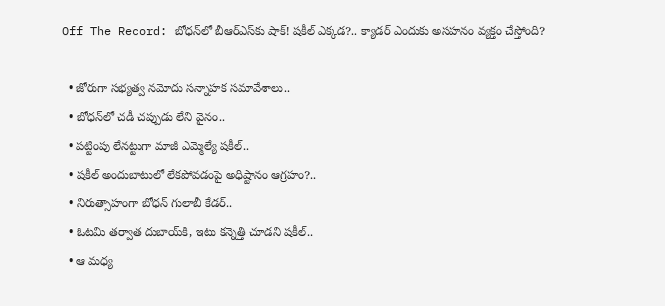Off The Record: బోధన్‌లో బీఆర్ఎస్‌కు షాక్! షకీల్ ఎక్కడ?.. క్యాడర్ ఎందుకు అసహనం వ్యక్తం చేస్తోంది?

  • జోరుగా సభ్యత్వ నమోదు సన్నాహక సమావేశాలు..
  • బోధన్‌లో చడీ చప్పుడు లేని వైనం..
  • పట్టింపు లేనట్టుగా మాజీ ఎమ్మెల్యే షకీల్‌..
  • షకీల్‌ అందుబాటులో లేకపోవడంపై అధిష్టానం ఆగ్రహం?..
  • నిరుత్సాహంగా బోధన్‌ గులాబీ కేడర్‌..
  • ఓటమి తర్వాత దుబాయ్‌కి, ఇటు కన్నెత్తి చూడని షకీల్‌..
  • ఆ మధ్య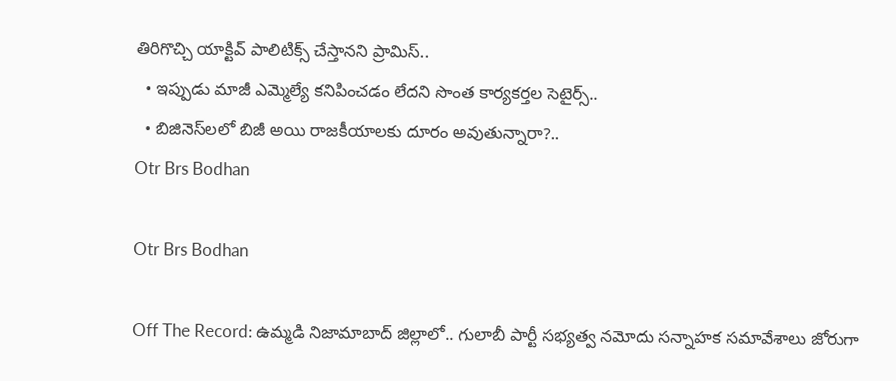తిరిగొచ్చి యాక్టివ్‌ పాలిటిక్స్‌ చేస్తానని ప్రామిస్‌..
  • ఇప్పుడు మాజీ ఎమ్మెల్యే కనిపించడం లేదని సొంత కార్యకర్తల సెటైర్స్‌..
  • బిజినెస్‌లలో బిజీ అయి రాజకీయాలకు దూరం అవుతున్నారా?..
Otr Brs Bodhan

Otr Brs Bodhan

Off The Record: ఉమ్మడి నిజామాబాద్ జిల్లాలో.. గులాబీ పార్టీ సభ్యత్వ నమోదు సన్నాహక సమావేశాలు జోరుగా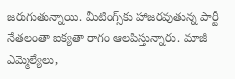జరుగుతున్నాయి. మీటింగ్స్‌కు హాజరవుతున్న పార్టీ నేతలంతా ఐక్యతా రాగం ఆలపిస్తున్నారు. మాజీ ఎమ్మెల్యేలు,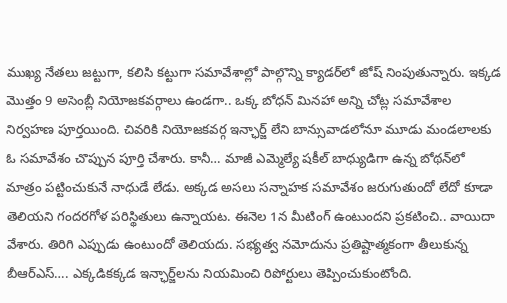ముఖ్య నేతలు జట్టుగా, కలిసి కట్టుగా సమావేశాల్లో పాల్గొన్ని క్యాడర్‌లో జోష్ నింపుతున్నారు. ఇక్కడ మొత్తం 9 అసెంబ్లీ నియోజకవర్గాలు ఉండగా.. ఒక్క బోధన్ మినహా అన్ని చోట్ల సమావేశాల నిర్వహణ పూర్తయింది. చివరికి నియోజకవర్గ ఇన్ఛార్జ్‌ లేని బాన్సువాడలోనూ మూడు మండలాలకు ఓ సమావేశం చొప్పున పూర్తి చేశారు. కానీ… మాజీ ఎమ్మెల్యే షకీల్‌ బాధ్యుడిగా ఉన్న బోథన్‌లో మాత్రం పట్టించుకునే నాధుడే లేడు. అక్కడ అసలు సన్నాహక సమావేశం జరుగుతుందో లేదో కూడా తెలియని గందరగోళ పరిస్థితులు ఉన్నాయట. ఈనెల 1న మీటింగ్‌ ఉంటుందని ప్రకటించి.. వాయిదా వేశారు. తిరిగి ఎప్పుడు ఉంటుందో తెలియదు. సభ్యత్వ నమోదును ప్రతిష్టాత్మకంగా తీలుకున్న బీఆర్‌ఎస్‌…. ఎక్కడికక్కడ ఇన్ఛార్జ్‌లను నియమించి రిపోర్టులు తెప్పించుకుంటోంది.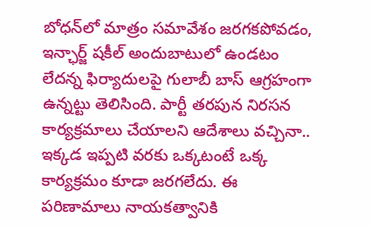బోధన్‌లో మాత్రం సమావేశం జరగకపోవడం, ఇన్ఛార్జ్‌ షకీల్‌ అందుబాటులో ఉండటం లేదన్న ఫిర్యాదులపై గులాబీ బాస్ ఆగ్రహంగా ఉన్నట్టు తెలిసింది. పార్టీ తరపున నిరసన కార్యక్రమాలు చేయాలని ఆదేశాలు వచ్చినా.. ఇక్కడ ఇప్పటి వరకు ఒక్కటంటే ఒక్క కార్యక్రమం కూడా జరగలేదు. ఈ పరిణామాలు నాయకత్వానికి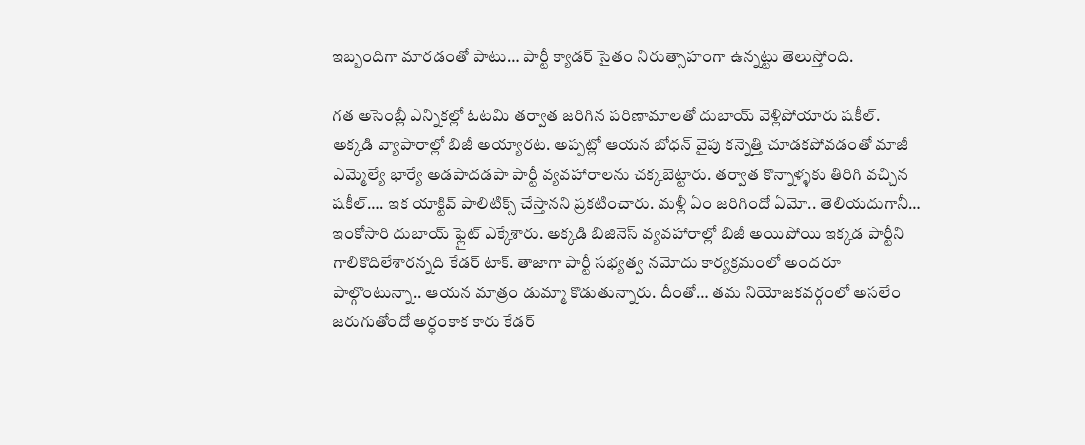ఇబ్బందిగా మారడంతో పాటు… పార్టీ క్యాడర్ సైతం నిరుత్సాహంగా ఉన్నట్టు తెలుస్తోంది.

గత అసెంబ్లీ ఎన్నికల్లో ఓటమి తర్వాత జరిగిన పరిణామాలతో దుబాయ్ వెళ్లిపోయారు షకీల్‌. అక్కడి వ్యాపారాల్లో బిజీ అయ్యారట. అప్పట్లో ఆయన బోధన్ వైపు కన్నెత్తి చూడకపోవడంతో మాజీ ఎమ్మెల్యే భార్యే అడపాదడపా పార్టీ వ్యవహారాలను చక్కబెట్టారు. తర్వాత కొన్నాళ్ళకు తిరిగి వచ్చిన షకీల్‌…. ఇక యాక్టివ్ పాలిటిక్స్ చేస్తానని ప్రకటించారు. మళ్లీ ఏం జరిగిందో ఏమో.. తెలియదుగానీ… ఇంకోసారి దుబాయ్ ఫ్లైట్‌ ఎక్కేశారు. అక్కడి బిజినెస్‌ వ్యవహారాల్లో బిజీ అయిపోయి ఇక్కడ పార్టీని గాలికొదిలేశారన్నది కేడర్‌ టాక్‌. తాజాగా పార్టీ సభ్యత్వ నమోదు కార్యక్రమంలో అందరూ పాల్గొంటున్నా.. ఆయన మాత్రం డుమ్మా కొడుతున్నారు. దీంతో… తమ నియోజకవర్గంలో అసలేం జరుగుతోందో అర్ధంకాక కారు కేడర్‌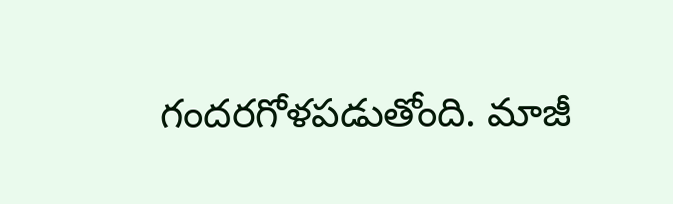గందరగోళపడుతోంది. మాజీ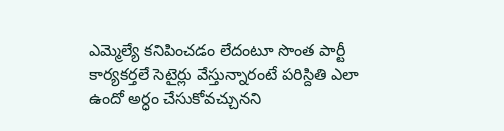ఎమ్మెల్యే కనిపించడం లేదంటూ సొంత పార్టీ కార్యకర్తలే సెటైర్లు వేస్తున్నారంటే పరిస్దితి ఎలా ఉందో అర్ధం చేసుకోవచ్చునని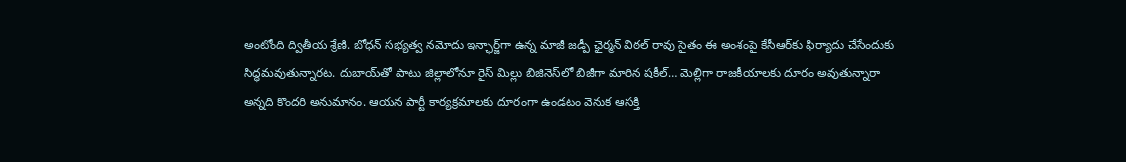అంటోంది ద్వితీయ శ్రేణి. బోధన్ సభ్యత్వ నమోదు ఇన్ఛార్జ్‌గా ఉన్న మాజీ జడ్పీ ఛైర్మన్ విఠల్ రావు సైతం ఈ అంశంపై కేసీఆర్‌కు ఫిర్యాదు చేసేందుకు సిద్ధమవుతున్నారట. దుబాయ్‌తో పాటు జిల్లాలోనూ రైస్ మిల్లు బిజినెస్‌లో బిజీగా మారిన షకీల్… మెల్లిగా రాజకీయాలకు దూరం అవుతున్నారా అన్నది కొందరి అనుమానం. ఆయన పార్టీ కార్యక్రమాలకు దూరంగా ఉండటం వెనుక ఆసక్తి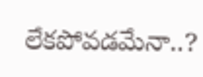లేకపోవడమేనా..?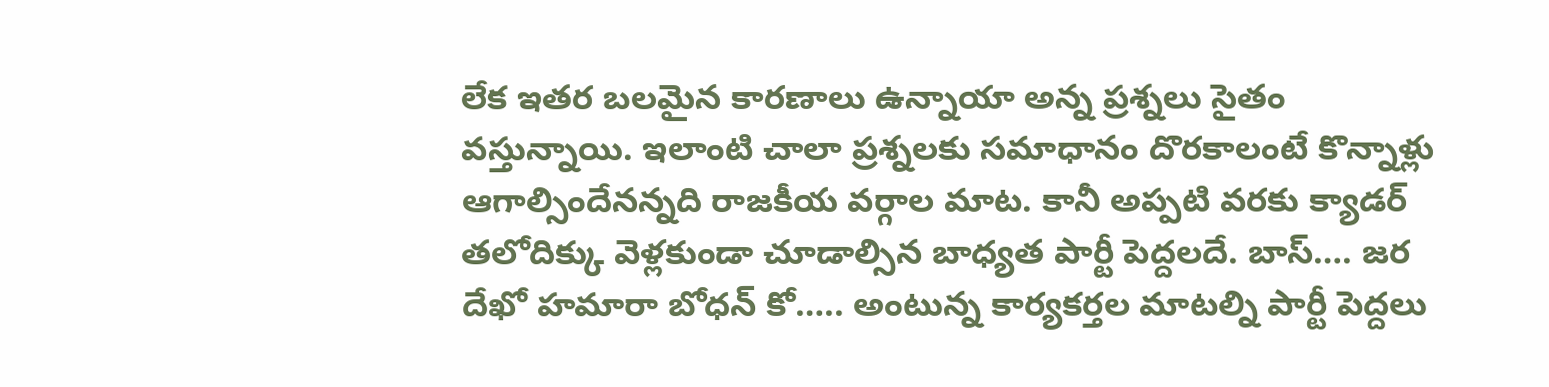లేక ఇతర బలమైన కారణాలు ఉన్నాయా అన్న ప్రశ్నలు సైతం వస్తున్నాయి. ఇలాంటి చాలా ప్రశ్నలకు సమాధానం దొరకాలంటే కొన్నాళ్లు ఆగాల్సిందేనన్నది రాజకీయ వర్గాల మాట. కానీ అప్పటి వరకు క్యాడర్ తలోదిక్కు వెళ్లకుండా చూడాల్సిన బాధ్యత పార్టీ పెద్దలదే. బాస్…. జర దేఖో హమారా బోధన్ కో….. అంటున్న కార్యకర్తల మాటల్ని పార్టీ పెద్దలు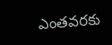ఎంతవరకు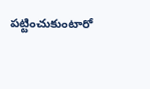పట్టించుకుంటారో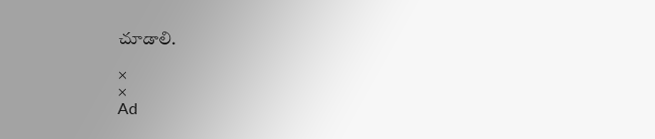చూడాలి.

×
×
Ad